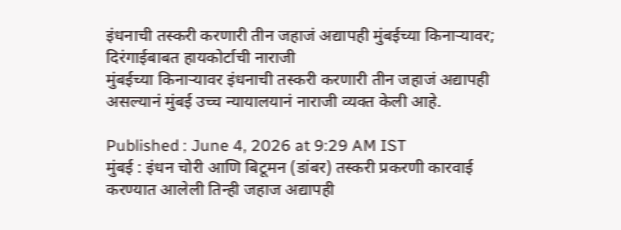इंधनाची तस्करी करणारी तीन जहाजं अद्यापही मुंबईच्या किनाऱ्यावर; दिरंगाईबाबत हायकोर्टाची नाराजी
मुंबईच्या किनाऱ्यावर इंधनाची तस्करी करणारी तीन जहाजं अद्यापही असल्यानं मुंबई उच्च न्यायालयानं नाराजी व्यक्त केली आहे.

Published : June 4, 2026 at 9:29 AM IST
मुंबई : इंधन चोरी आणि बिटूमन (डांबर) तस्करी प्रकरणी कारवाई करण्यात आलेली तिन्ही जहाज अद्यापही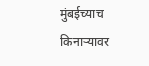मुंबईच्याच किनाऱ्यावर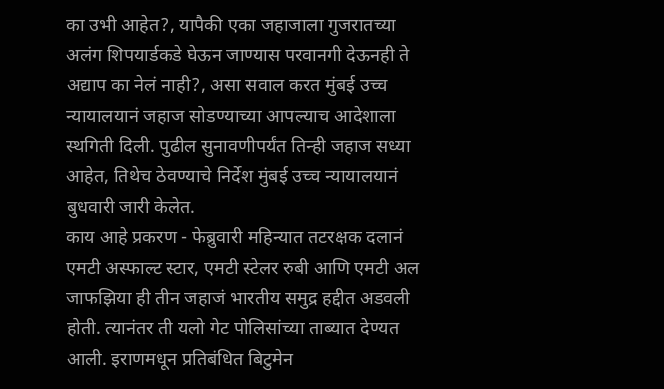का उभी आहेत?, यापैकी एका जहाजाला गुजरातच्या अलंग शिपयार्डकडे घेऊन जाण्यास परवानगी देऊनही ते अद्याप का नेलं नाही?, असा सवाल करत मुंबई उच्च न्यायालयानं जहाज सोडण्याच्या आपल्याच आदेशाला स्थगिती दिली. पुढील सुनावणीपर्यंत तिन्ही जहाज सध्या आहेत, तिथेच ठेवण्याचे निर्देश मुंबई उच्च न्यायालयानं बुधवारी जारी केलेत.
काय आहे प्रकरण - फेब्रुवारी महिन्यात तटरक्षक दलानं एमटी अस्फाल्ट स्टार, एमटी स्टेलर रुबी आणि एमटी अल जाफझिया ही तीन जहाजं भारतीय समुद्र हद्दीत अडवली होती. त्यानंतर ती यलो गेट पोलिसांच्या ताब्यात देण्यत आली. इराणमधून प्रतिबंधित बिटुमेन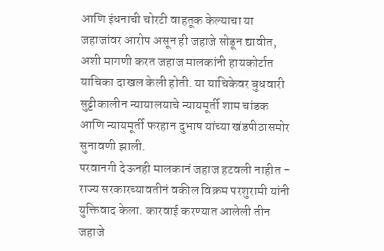आणि इंधनाची चोरटी वाहतूक केल्याचा या जहाजांवर आरोप असून ही जहाजे सोडून द्यावीत, अशी मागणी करत जहाज मालकांनी हायकोर्टात याचिका दाखल केली होती. या याचिकेवर बुधवारी सुट्टीकालीन न्यायालयाचे न्यायमूर्ती शाम चांडक आणि न्यायमूर्ती फरहान दुभाष यांच्या खंडपीठासमोर सुनावणी झाली.
परवानगी देऊनही मालकानं जहाज हटवली नाहीत - राज्य सरकारच्यावतीनं वकील विक्रम परशुरामी यांनी युक्तिवाद केला. कारवाई करण्यात आलेली तीन जहाजे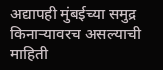अद्यापही मुंबईच्या समुद्र किनाऱ्यावरच असल्याची माहिती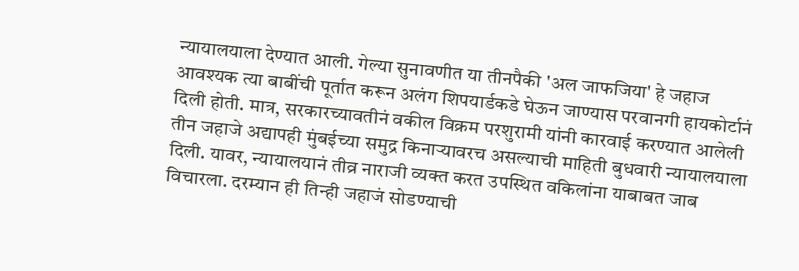न्यायालयाला देण्यात आली. गेल्या सुनावणीत या तीनपैकी 'अल जाफजिया' हे जहाज आवश्यक त्या बाबींची पूर्तात करून अलंग शिपयार्डकडे घेऊन जाण्यास परवानगी हायकोर्टानं दिली होती. मात्र, सरकारच्यावतीनं वकील विक्रम परशुरामी यांनी कारवाई करण्यात आलेली तीन जहाजे अद्यापही मुंबईच्या समुद्र किनाऱ्यावरच असल्याची माहिती बुधवारी न्यायालयाला दिली. यावर, न्यायालयानं तीव्र नाराजी व्यक्त करत उपस्थित वकिलांना याबाबत जाब विचारला. दरम्यान ही तिन्ही जहाजं सोडण्याची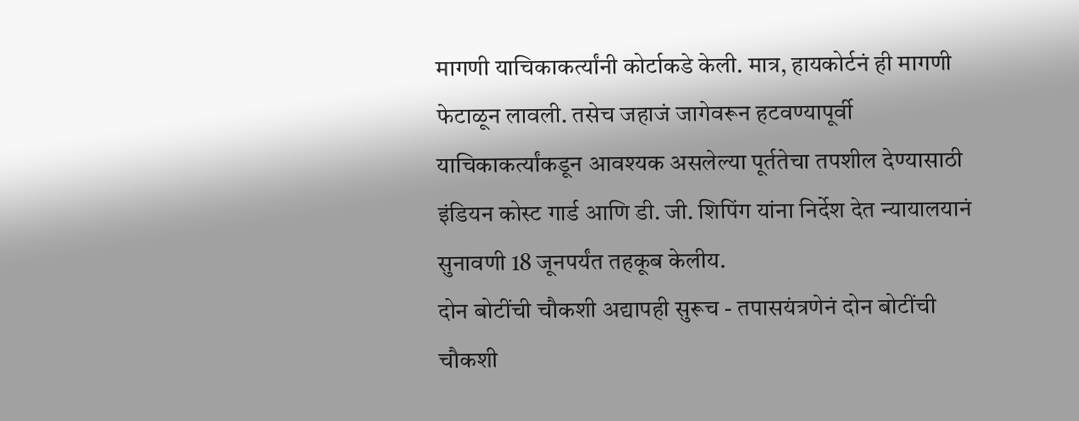मागणी याचिकाकर्त्यांनी कोर्टाकडे केली. मात्र, हायकोर्टनं ही मागणी फेटाळून लावली. तसेच जहाजं जागेवरून हटवण्यापूर्वी याचिकाकर्त्यांकडून आवश्यक असलेल्या पूर्ततेचा तपशील देण्यासाठी इंडियन कोस्ट गार्ड आणि डी. जी. शिपिंग यांना निर्देश देत न्यायालयानं सुनावणी 18 जूनपर्यंत तहकूब केलीय.
दोन बोटींची चौकशी अद्यापही सुरूच - तपासयंत्रणेनं दोन बोटींची चौकशी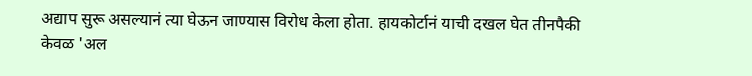अद्याप सुरू असल्यानं त्या घेऊन जाण्यास विरोध केला होता. हायकोर्टानं याची दखल घेत तीनपैकी केवळ 'अल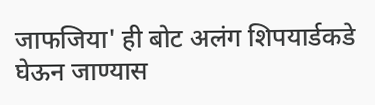जाफजिया' ही बोट अलंग शिपयार्डकडे घेऊन जाण्यास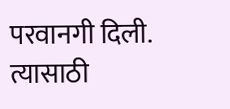परवानगी दिली. त्यासाठी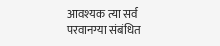आवश्यक त्या सर्व परवानग्या संबंधित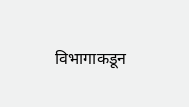विभागाकडून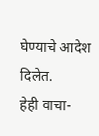घेण्याचे आदेश दिलेत.
हेही वाचा-